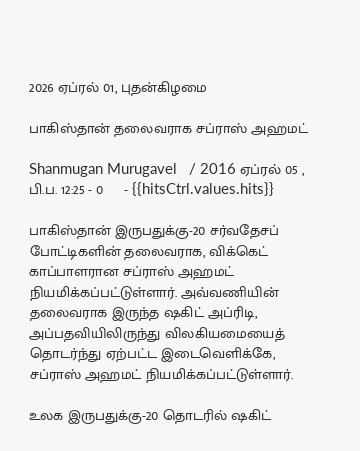2026 ஏப்ரல் 01, புதன்கிழமை

பாகிஸ்தான் தலைவராக சப்ராஸ் அஹமட்

Shanmugan Murugavel   / 2016 ஏப்ரல் 05 , பி.ப. 12:25 - 0     - {{hitsCtrl.values.hits}}

பாகிஸ்தான் இருபதுக்கு-20 சர்வதேசப் போட்டிகளின் தலைவராக, விக்கெட் காப்பாளரான சப்ராஸ் அஹமட் நியமிக்கப்பட்டுள்ளார். அவ்வணியின் தலைவராக இருந்த ஷகிட் அப்ரிடி, அப்பதவியிலிருந்து விலகியமையைத் தொடர்ந்து ஏற்பட்ட இடைவெளிக்கே, சப்ராஸ் அஹமட் நியமிக்கப்பட்டுள்ளார்.

உலக இருபதுக்கு-20 தொடரில் ஷகிட்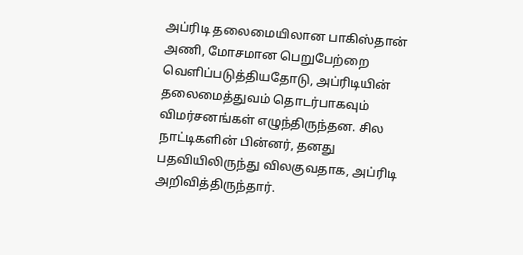அப்ரிடி தலைமையிலான பாகிஸ்தான் அணி, மோசமான பெறுபேற்றை வெளிப்படுத்தியதோடு, அப்ரிடியின் தலைமைத்துவம் தொடர்பாகவும் விமர்சனங்கள் எழுந்திருந்தன. சில நாட்டிகளின் பின்னர், தனது பதவியிலிருந்து விலகுவதாக, அப்ரிடி அறிவித்திருந்தார்.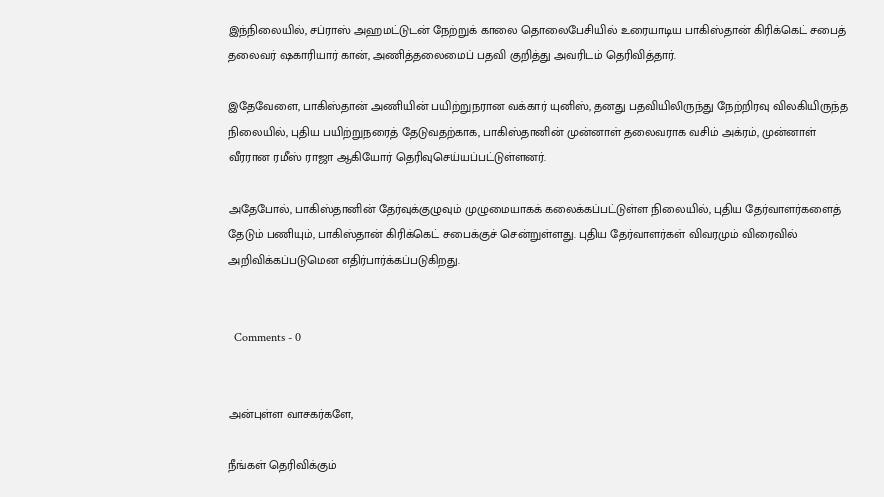இந்நிலையில், சப்ராஸ் அஹமட்டுடன் நேற்றுக் காலை தொலைபேசியில் உரையாடிய பாகிஸ்தான் கிரிக்கெட் சபைத் தலைவர் ஷகாரியார் கான், அணித்தலைமைப் பதவி குறித்து அவரிடம் தெரிவித்தார்.

இதேவேளை, பாகிஸ்தான் அணியின் பயிற்றுநரான வக்கார் யுனிஸ், தனது பதவியிலிருந்து நேற்றிரவு விலகியிருந்த நிலையில், புதிய பயிற்றுநரைத் தேடுவதற்காக, பாகிஸ்தானின் முன்னாள் தலைவராக வசிம் அக்ரம், முன்னாள் வீரரான ரமீஸ் ராஜா ஆகியோர் தெரிவுசெய்யப்பட்டுள்ளனர்.

அதேபோல், பாகிஸ்தானின் தேர்வுக்குழுவும் முழுமையாகக் கலைக்கப்பட்டுள்ள நிலையில், புதிய தேர்வாளர்களைத் தேடும் பணியும், பாகிஸ்தான் கிரிக்கெட் சபைக்குச் சென்றுள்ளது. புதிய தேர்வாளர்கள் விவரமும் விரைவில் அறிவிக்கப்படுமென எதிர்பார்க்கப்படுகிறது.


  Comments - 0


அன்புள்ள வாசகர்களே,

நீங்கள் தெரிவிக்கும்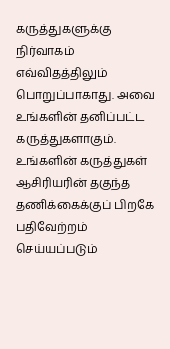கருத்துகளுக்கு நிர்வாகம் எவ்விதத்திலும் பொறுப்பாகாது. அவை உங்களின் தனிப்பட்ட கருத்துகளாகும். உங்களின் கருத்துகள் ஆசிரியரின் தகுந்த தணிக்கைக்குப் பிறகே பதிவேற்றம் செய்யப்படும்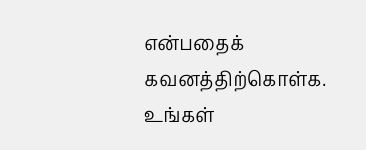என்பதைக் கவனத்திற்கொள்க. உங்கள்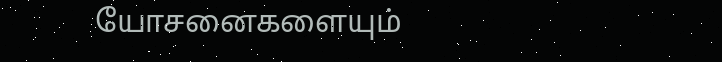யோசனைகளையும்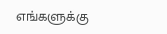எங்களுக்கு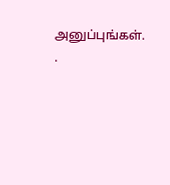அனுப்புங்கள். .